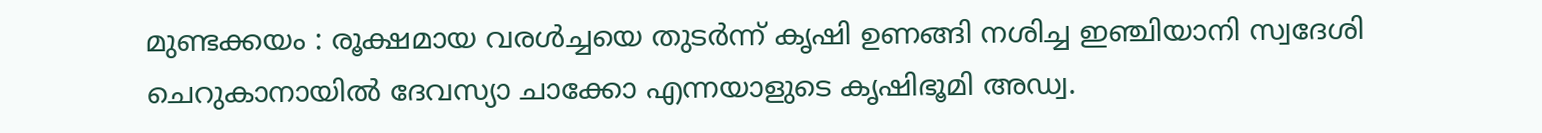മുണ്ടക്കയം : രൂക്ഷമായ വരൾച്ചയെ തുടർന്ന് കൃഷി ഉണങ്ങി നശിച്ച ഇഞ്ചിയാനി സ്വദേശി ചെറുകാനായിൽ ദേവസ്യാ ചാക്കോ എന്നയാളുടെ കൃഷിഭൂമി അഡ്വ.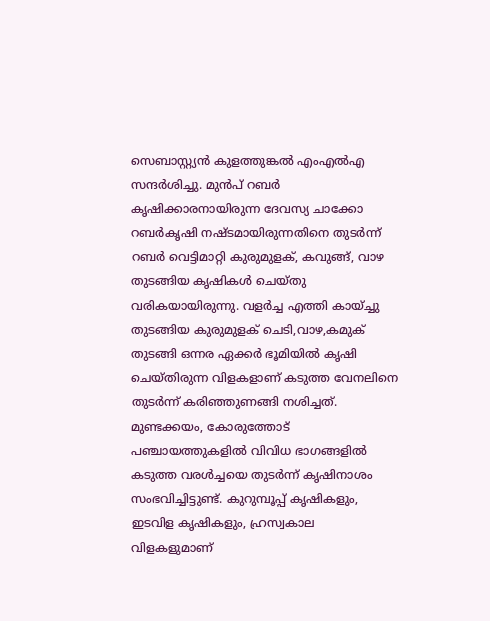സെബാസ്റ്റ്യൻ കുളത്തുങ്കൽ എംഎൽഎ സന്ദർശിച്ചു. മുൻപ് റബർ കൃഷിക്കാരനായിരുന്ന ദേവസ്യ ചാക്കോ റബർകൃഷി നഷ്ടമായിരുന്നതിനെ തുടർന്ന് റബർ വെട്ടിമാറ്റി കുരുമുളക്, കവുങ്ങ്, വാഴ തുടങ്ങിയ കൃഷികൾ ചെയ്തു വരികയായിരുന്നു. വളർച്ച എത്തി കായ്ച്ചു തുടങ്ങിയ കുരുമുളക് ചെടി,വാഴ,കമുക് തുടങ്ങി ഒന്നര ഏക്കർ ഭൂമിയിൽ കൃഷി ചെയ്തിരുന്ന വിളകളാണ് കടുത്ത വേനലിനെ തുടർന്ന് കരിഞ്ഞുണങ്ങി നശിച്ചത്.
മുണ്ടക്കയം, കോരുത്തോട് പഞ്ചായത്തുകളിൽ വിവിധ ഭാഗങ്ങളിൽ കടുത്ത വരൾച്ചയെ തുടർന്ന് കൃഷിനാശം സംഭവിച്ചിട്ടുണ്ട്. കുറുമ്പൂപ്പ് കൃഷികളും, ഇടവിള കൃഷികളും, ഹ്രസ്വകാല വിളകളുമാണ്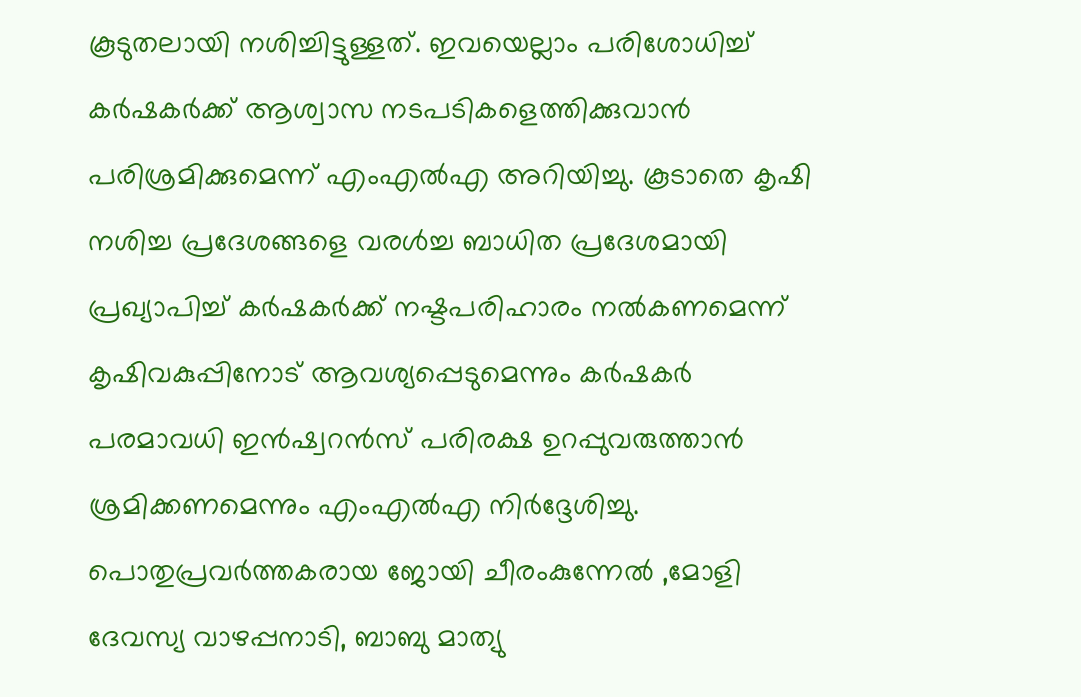കൂടുതലായി നശിച്ചിട്ടുള്ളത്. ഇവയെല്ലാം പരിശോധിച്ച് കർഷകർക്ക് ആശ്വാസ നടപടികളെത്തിക്കുവാൻ പരിശ്രമിക്കുമെന്ന് എംഎൽഎ അറിയിച്ചു. കൂടാതെ കൃഷി നശിച്ച പ്രദേശങ്ങളെ വരൾച്ച ബാധിത പ്രദേശമായി പ്രഖ്യാപിച്ച് കർഷകർക്ക് നഷ്ടപരിഹാരം നൽകണമെന്ന് കൃഷിവകുപ്പിനോട് ആവശ്യപ്പെടുമെന്നും കർഷകർ പരമാവധി ഇൻഷ്വറൻസ് പരിരക്ഷ ഉറപ്പുവരുത്താൻ ശ്രമിക്കണമെന്നും എംഎൽഎ നിർദ്ദേശിച്ചു. പൊതുപ്രവർത്തകരായ ജോയി ചീരംകുന്നേൽ ,മോളി ദേവസ്യ വാഴപ്പനാടി, ബാബു മാത്യു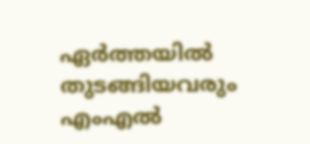ഏർത്തയിൽ തുടങ്ങിയവരും എംഎൽ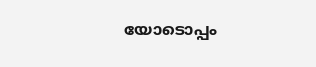യോടൊപ്പം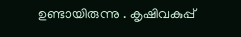ഉണ്ടായിരുന്നു . കൃഷിവകുപ്പ്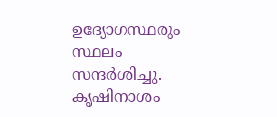ഉദ്യോഗസ്ഥരും സ്ഥലം സന്ദർശിച്ചു.
കൃഷിനാശം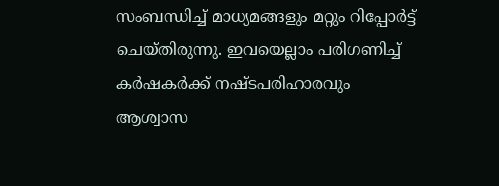സംബന്ധിച്ച് മാധ്യമങ്ങളും മറ്റും റിപ്പോർട്ട് ചെയ്തിരുന്നു. ഇവയെല്ലാം പരിഗണിച്ച് കർഷകർക്ക് നഷ്ടപരിഹാരവും ആശ്വാസ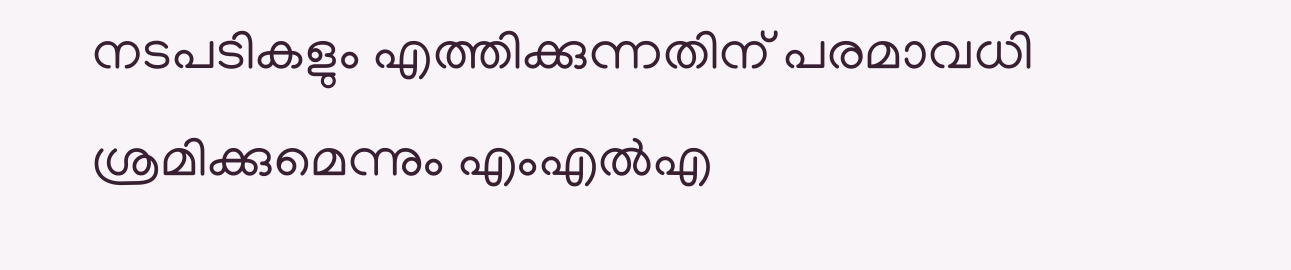നടപടികളും എത്തിക്കുന്നതിന് പരമാവധി ശ്രമിക്കുമെന്നും എംഎൽഎ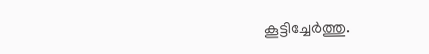കൂട്ടിച്ചേർത്തു.